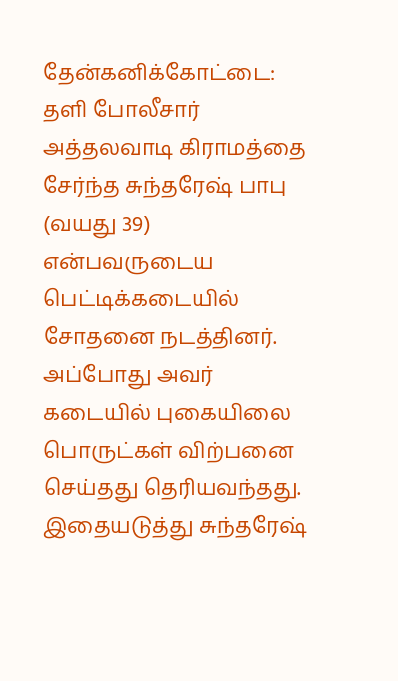தேன்கனிக்கோட்டை:
தளி போலீசார் அத்தலவாடி கிராமத்தை சேர்ந்த சுந்தரேஷ் பாபு (வயது 39) என்பவருடைய பெட்டிக்கடையில் சோதனை நடத்தினர். அப்போது அவர் கடையில் புகையிலை பொருட்கள் விற்பனை செய்தது தெரியவந்தது. இதையடுத்து சுந்தரேஷ்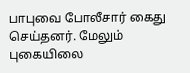பாபுவை போலீசார் கைது செய்தனர். மேலும் புகையிலை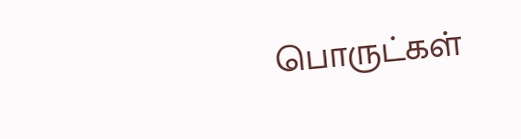பொருட்கள்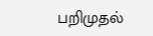பறிமுதல்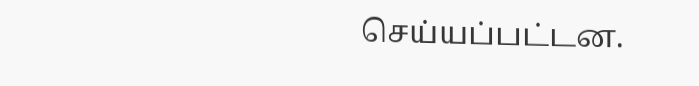செய்யப்பட்டன.